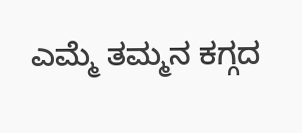ಎಮ್ಮೆ ತಮ್ಮನ ಕಗ್ಗದ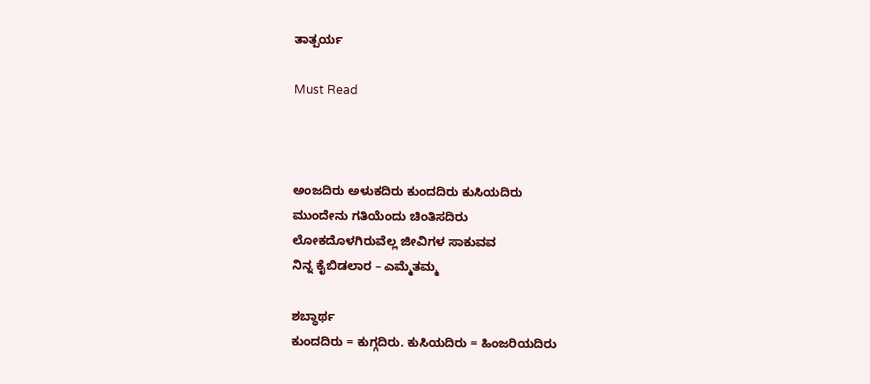ತಾತ್ಪರ್ಯ

Must Read



ಅಂಜದಿರು ಅಳುಕದಿರು‌ ಕುಂದದಿರು ಕುಸಿಯದಿರು
ಮುಂದೇನು ಗತಿಯೆಂದು ಚಿಂತಿಸದಿರು
ಲೋಕದೊಳಗಿರುವೆಲ್ಲ‌ ಜೀವಿಗಳ ಸಾಕುವವ
ನಿನ್ನ ಕೈಬಿಡಲಾರ – ಎಮ್ಮೆತಮ್ಮ

ಶಬ್ಧಾರ್ಥ
ಕುಂದದಿರು = ಕುಗ್ಗದಿರು. ಕುಸಿಯದಿರು = ಹಿಂಜರಿಯದಿರು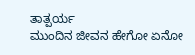ತಾತ್ಪರ್ಯ
ಮುಂದಿನ ಜೀವನ ಹೇಗೋ‌ ಏನೋ‌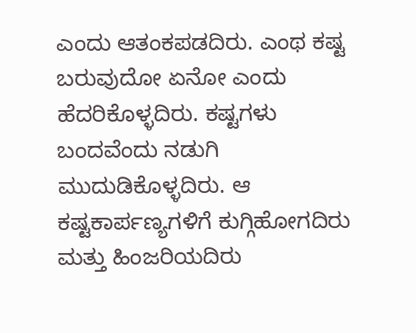ಎಂದು‌ ಆತಂಕಪಡದಿರು. ಎಂಥ ಕಷ್ಟ ಬರುವುದೋ ಏನೋ‌‌ ಎಂದು ಹೆದರಿಕೊಳ್ಳದಿರು. ಕಷ್ಟಗಳು ಬಂದವೆಂದು ನಡುಗಿ ಮುದುಡಿಕೊಳ್ಳದಿರು. ಆ ಕಷ್ಟಕಾರ್ಪಣ್ಯಗಳಿಗೆ ಕುಗ್ಗಿಹೋಗದಿರು ಮತ್ತು ಹಿಂಜರಿಯದಿರು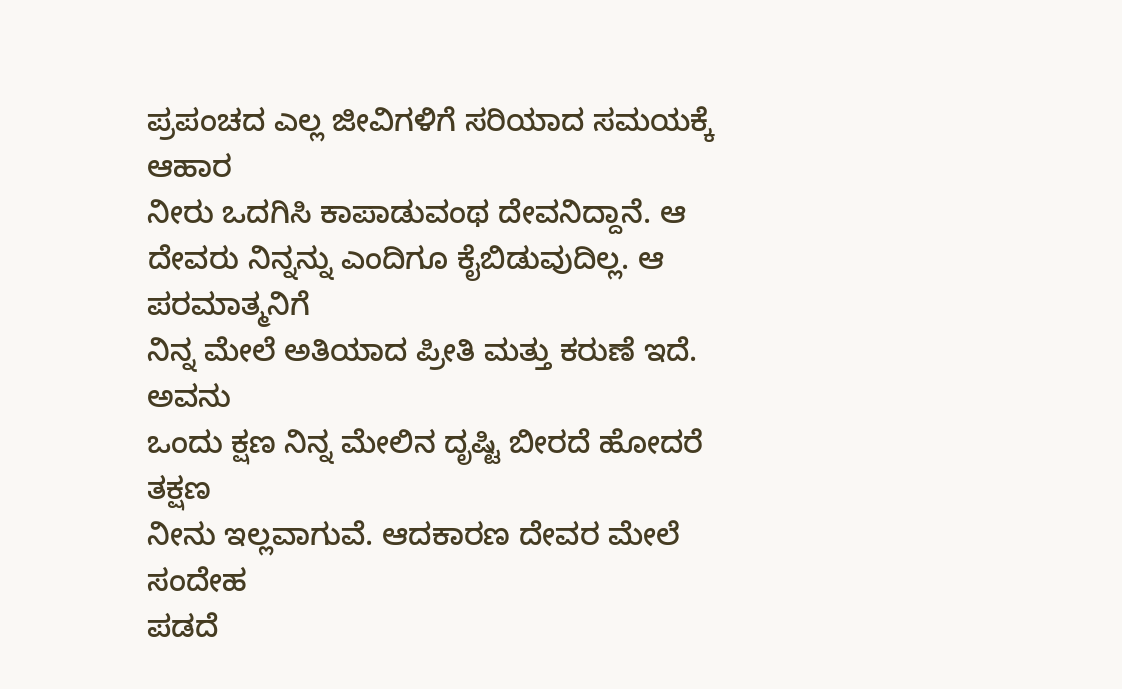ಪ್ರಪಂಚದ ಎಲ್ಲ ಜೀವಿಗಳಿಗೆ ಸರಿಯಾದ ಸಮಯಕ್ಕೆ‌ ಆಹಾರ
ನೀರು ಒದಗಿಸಿ ಕಾಪಾಡುವಂಥ ದೇವನಿದ್ದಾನೆ. ಆ ದೇವರು‌ ನಿನ್ನನ್ನು ಎಂದಿಗೂ ಕೈಬಿಡುವುದಿಲ್ಲ. ಆ ಪರಮಾತ್ಮನಿಗೆ
ನಿನ್ನ ಮೇಲೆ ಅತಿಯಾದ ಪ್ರೀತಿ ಮತ್ತು ಕರುಣೆ ಇದೆ. ಅವನು
ಒಂದು ಕ್ಷಣ ನಿನ್ನ‌ ಮೇಲಿನ ದೃಷ್ಟಿ ಬೀರದೆ ಹೋದರೆ‌ ತಕ್ಷಣ
ನೀನು ಇಲ್ಲವಾಗುವೆ. ಆದಕಾರಣ ದೇವರ ಮೇಲೆ ಸಂದೇಹ
ಪಡದೆ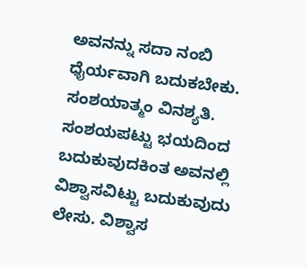ಅವನನ್ನು‌ ಸದಾ ನಂಬಿ ಧೈರ್ಯವಾಗಿ‌ ಬದುಕಬೇಕು.
ಸಂಶಯಾತ್ಮಂ ವಿನಶ್ಯತಿ. ಸಂಶಯಪಟ್ಟು ಭಯದಿಂದ
ಬದುಕುವುದಕಿಂತ ಅವನಲ್ಲಿ‌ ವಿಶ್ವಾಸವಿಟ್ಟು ಬದುಕುವುದು
ಲೇಸು. ವಿಶ್ವಾಸ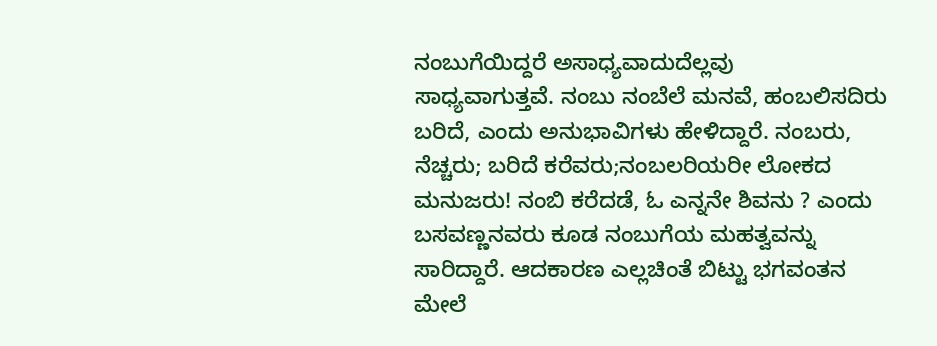ನಂಬುಗೆಯಿದ್ದರೆ ಅಸಾಧ್ಯವಾದುದೆಲ್ಲವು
ಸಾಧ್ಯವಾಗುತ್ತವೆ. ನಂಬು ನಂಬೆಲೆ ಮನವೆ, ಹಂಬಲಿಸದಿರು ಬರಿದೆ, ಎಂದು ಅನುಭಾವಿಗಳು ಹೇಳಿದ್ದಾರೆ. ನಂಬರು, ನೆಚ್ಚರು; ಬರಿದೆ ಕರೆವರು;ನಂಬಲರಿಯರೀ ಲೋಕದ ಮನುಜರು! ನಂಬಿ ಕರೆದಡೆ, ಓ ಎನ್ನನೇ ಶಿವನು ? ಎಂದು ಬಸವಣ್ಣನವರು ಕೂಡ ನಂಬುಗೆಯ ಮಹತ್ವವನ್ನು ಸಾರಿದ್ದಾರೆ. ಆದಕಾರಣ ಎಲ್ಲಚಿಂತೆ ಬಿಟ್ಟು ಭಗವಂತನ ಮೇಲೆ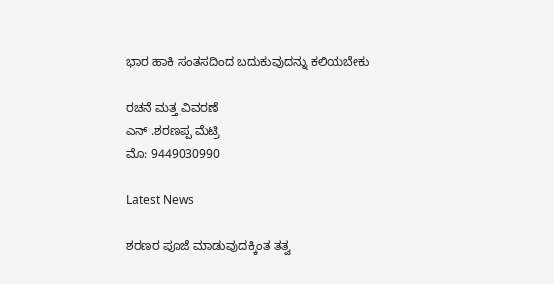ಭಾರ ಹಾಕಿ ಸಂತಸದಿಂದ ಬದುಕುವುದನ್ನು ಕಲಿಯಬೇಕು

ರಚನೆ ಮತ್ತ ವಿವರಣೆ
ಎನ್ .ಶರಣಪ್ಪ‌ ಮೆಟ್ರಿ
ಮೊ: 9449030990

Latest News

ಶರಣರ ಪೂಜೆ ಮಾಡುವುದಕ್ಕಿಂತ ತತ್ವ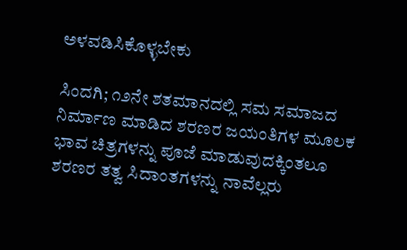ಅಳವಡಿಸಿಕೊಳ್ಳಬೇಕು

ಸಿಂದಗಿ; ೧೨ನೇ ಶತಮಾನದಲ್ಲಿ ಸಮ ಸಮಾಜದ ನಿರ್ಮಾಣ ಮಾಡಿದ ಶರಣರ ಜಯಂತಿಗಳ ಮೂಲಕ ಭಾವ ಚಿತ್ರಗಳನ್ನು ಪೂಜೆ ಮಾಡುವುದಕ್ಕಿಂತಲೂ ಶರಣರ ತತ್ವ ಸಿದಾಂತಗಳನ್ನು ನಾವೆಲ್ಲರು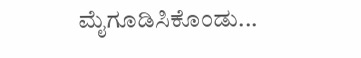ಮೈಗೂಡಿಸಿಕೊಂಡು...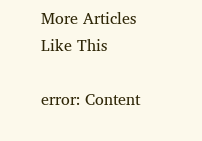More Articles Like This

error: Content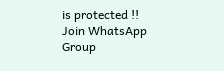is protected !!
Join WhatsApp Group